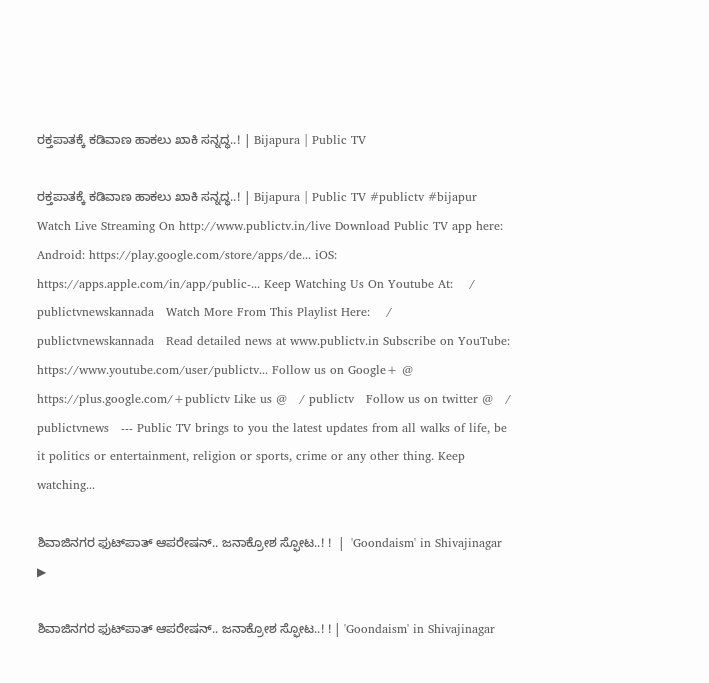ರಕ್ತಪಾತಕ್ಕೆ ಕಡಿವಾಣ ಹಾಕಲು ಖಾಕಿ ಸನ್ನದ್ಧ..! | Bijapura | Public TV

ರಕ್ತಪಾತಕ್ಕೆ ಕಡಿವಾಣ ಹಾಕಲು ಖಾಕಿ ಸನ್ನದ್ಧ..! | Bijapura | Public TV #publictv #bijapur Watch Live Streaming On http://www.publictv.in/live Download Public TV app here: Android: https://play.google.com/store/apps/de... iOS: https://apps.apple.com/in/app/public-... Keep Watching Us On Youtube At:    / publictvnewskannada   Watch More From This Playlist Here:    / publictvnewskannada   Read detailed news at www.publictv.in Subscribe on YouTube: https://www.youtube.com/user/publictv... Follow us on Google+ @ https://plus.google.com/+publictv Like us @   / publictv   Follow us on twitter @   / publictvnews   --- Public TV brings to you the latest updates from all walks of life, be it politics or entertainment, religion or sports, crime or any other thing. Keep watching...

ಶಿವಾಜಿನಗರ ಫುಟ್‌ಪಾತ್‌ ಆಪರೇಷನ್.. ಜನಾಕ್ರೋಶ ಸ್ಫೋಟ..! !  |  'Goondaism' in Shivajinagar
▶

ಶಿವಾಜಿನಗರ ಫುಟ್‌ಪಾತ್‌ ಆಪರೇಷನ್.. ಜನಾಕ್ರೋಶ ಸ್ಫೋಟ..! ! | 'Goondaism' in Shivajinagar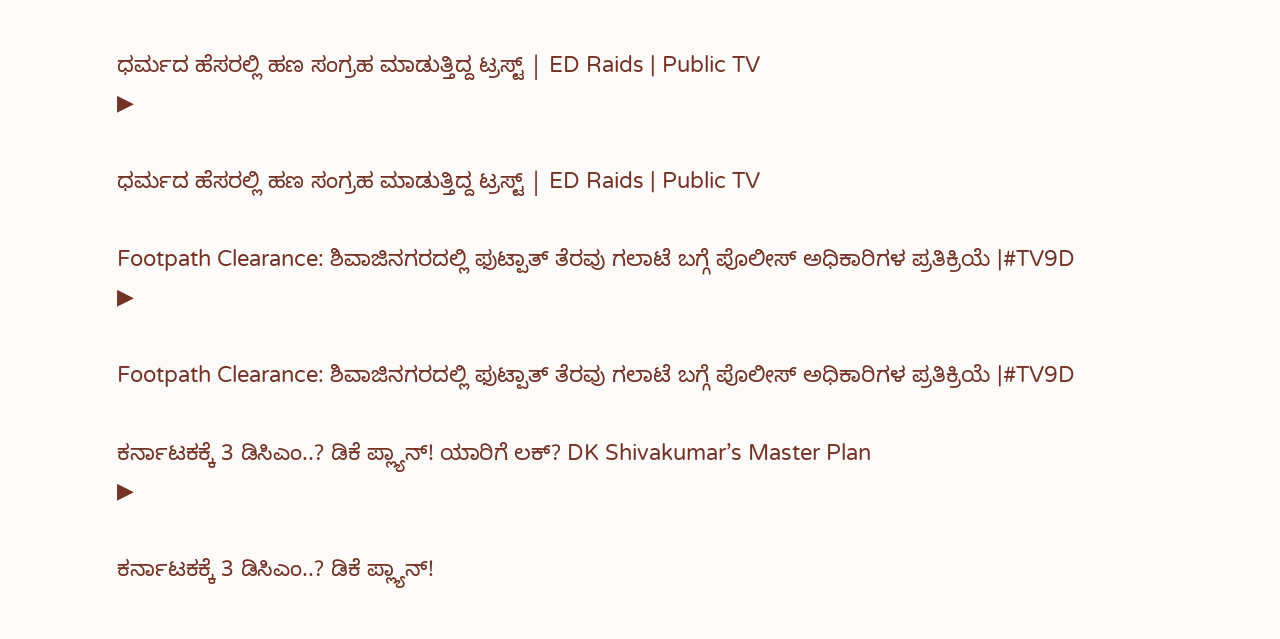ಧರ್ಮದ ಹೆಸರಲ್ಲಿ ಹಣ ಸಂಗ್ರಹ ಮಾಡುತ್ತಿದ್ದ ಟ್ರಸ್ಟ್‌ | ED Raids | Public TV
▶

ಧರ್ಮದ ಹೆಸರಲ್ಲಿ ಹಣ ಸಂಗ್ರಹ ಮಾಡುತ್ತಿದ್ದ ಟ್ರಸ್ಟ್‌ | ED Raids | Public TV

Footpath Clearance: ಶಿವಾಜಿನಗರದಲ್ಲಿ ಫುಟ್ಪಾತ್ ತೆರವು ಗಲಾಟೆ ಬಗ್ಗೆ ಪೊಲೀಸ್ ಅಧಿಕಾರಿಗಳ ಪ್ರತಿಕ್ರಿಯೆ |#TV9D
▶

Footpath Clearance: ಶಿವಾಜಿನಗರದಲ್ಲಿ ಫುಟ್ಪಾತ್ ತೆರವು ಗಲಾಟೆ ಬಗ್ಗೆ ಪೊಲೀಸ್ ಅಧಿಕಾರಿಗಳ ಪ್ರತಿಕ್ರಿಯೆ |#TV9D

ಕರ್ನಾಟಕಕ್ಕೆ 3 ಡಿಸಿಎಂ..? ಡಿಕೆ ಪ್ಲ್ಯಾನ್! ಯಾರಿಗೆ ಲಕ್‌? DK Shivakumar’s Master Plan
▶

ಕರ್ನಾಟಕಕ್ಕೆ 3 ಡಿಸಿಎಂ..? ಡಿಕೆ ಪ್ಲ್ಯಾನ್!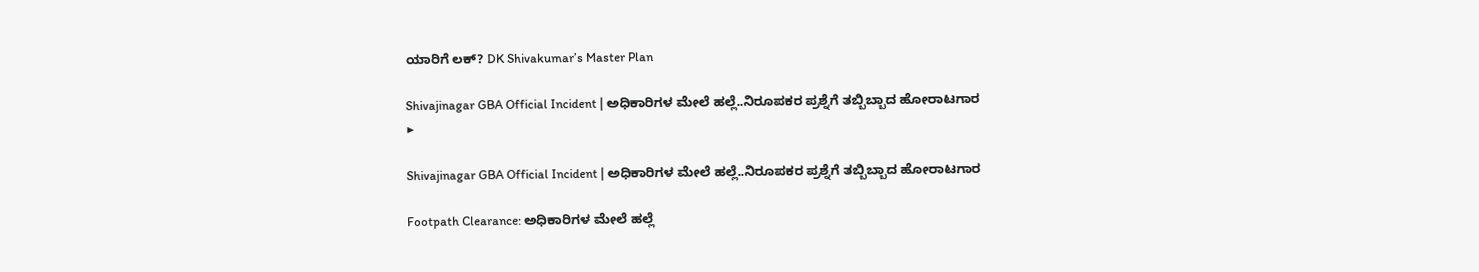ಯಾರಿಗೆ ಲಕ್‌? DK Shivakumar’s Master Plan

Shivajinagar GBA Official Incident | ಅಧಿಕಾರಿಗಳ ಮೇಲೆ ಹಲ್ಲೆ..ನಿರೂಪಕರ ಪ್ರಶ್ನೆಗೆ ತಬ್ಬಿಬ್ಬಾದ ಹೋರಾಟಗಾರ
▶

Shivajinagar GBA Official Incident | ಅಧಿಕಾರಿಗಳ ಮೇಲೆ ಹಲ್ಲೆ..ನಿರೂಪಕರ ಪ್ರಶ್ನೆಗೆ ತಬ್ಬಿಬ್ಬಾದ ಹೋರಾಟಗಾರ

Footpath Clearance: ಅಧಿಕಾರಿಗಳ ಮೇಲೆ ಹಲ್ಲೆ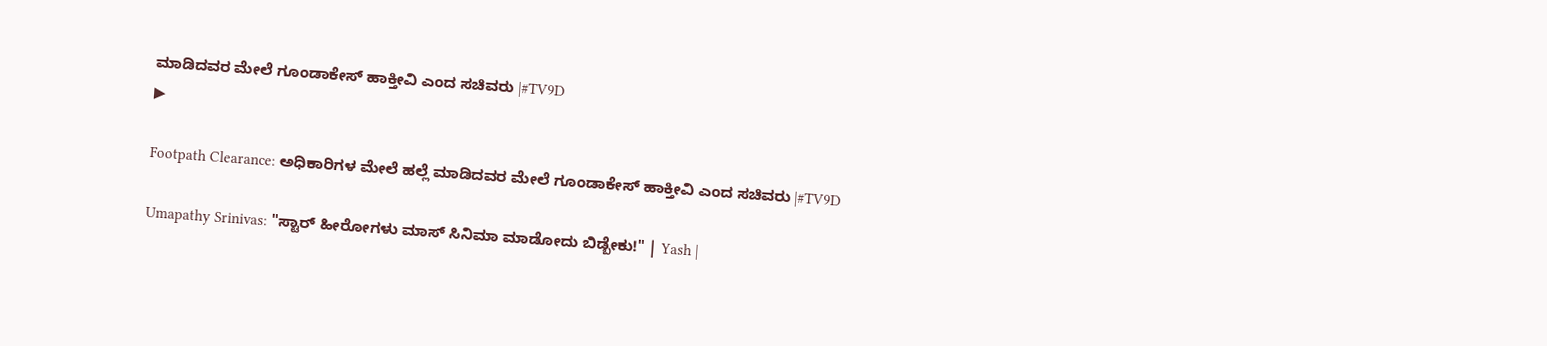ಮಾಡಿದವರ ಮೇಲೆ ಗೂಂಡಾಕೇಸ್ ಹಾಕ್ತೀವಿ ಎಂದ ಸಚಿವರು |#TV9D
▶

Footpath Clearance: ಅಧಿಕಾರಿಗಳ ಮೇಲೆ ಹಲ್ಲೆ ಮಾಡಿದವರ ಮೇಲೆ ಗೂಂಡಾಕೇಸ್ ಹಾಕ್ತೀವಿ ಎಂದ ಸಚಿವರು |#TV9D

Umapathy Srinivas: "ಸ್ಟಾರ್ ಹೀರೋಗಳು ಮಾಸ್ ಸಿನಿಮಾ ಮಾಡೋದು ಬಿಡ್ಬೇಕು!" | Yash |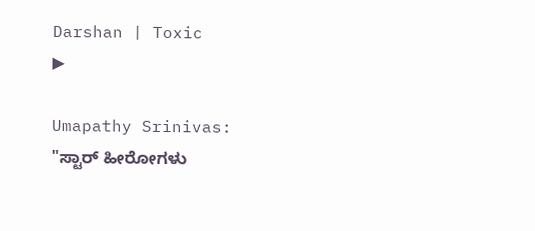Darshan | Toxic
▶

Umapathy Srinivas: "ಸ್ಟಾರ್ ಹೀರೋಗಳು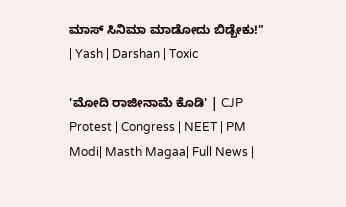ಮಾಸ್ ಸಿನಿಮಾ ಮಾಡೋದು ಬಿಡ್ಬೇಕು!" | Yash | Darshan | Toxic

'ಮೋದಿ ರಾಜೀನಾಮೆ ಕೊಡಿ' | CJP Protest | Congress | NEET | PM Modi| Masth Magaa| Full News |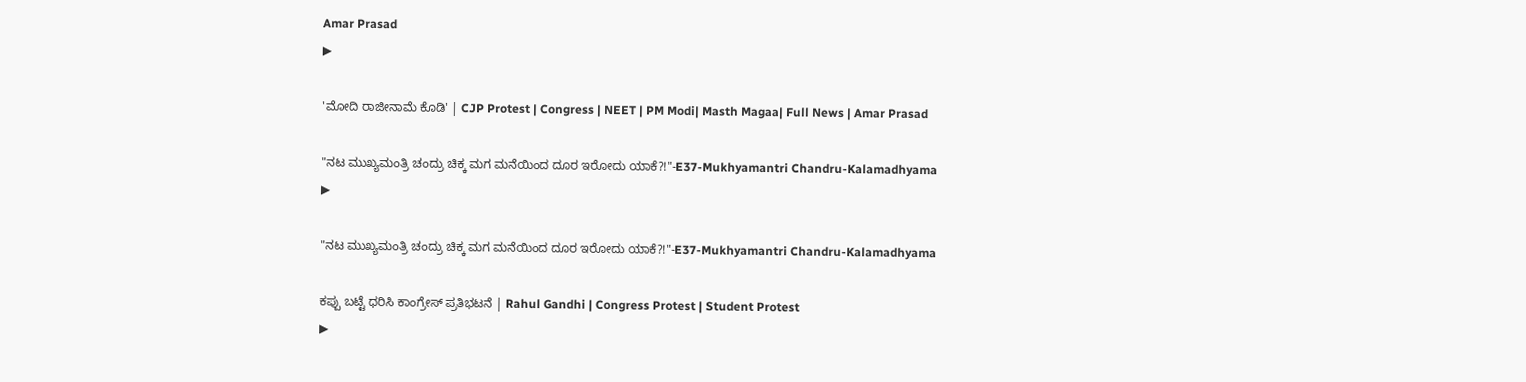Amar Prasad
▶

'ಮೋದಿ ರಾಜೀನಾಮೆ ಕೊಡಿ' | CJP Protest | Congress | NEET | PM Modi| Masth Magaa| Full News | Amar Prasad

"ನಟ ಮುಖ್ಯಮಂತ್ರಿ ಚಂದ್ರು ಚಿಕ್ಕ ಮಗ ಮನೆಯಿಂದ ದೂರ ಇರೋದು ಯಾಕೆ?!"-E37-Mukhyamantri Chandru-Kalamadhyama
▶

"ನಟ ಮುಖ್ಯಮಂತ್ರಿ ಚಂದ್ರು ಚಿಕ್ಕ ಮಗ ಮನೆಯಿಂದ ದೂರ ಇರೋದು ಯಾಕೆ?!"-E37-Mukhyamantri Chandru-Kalamadhyama

ಕಪ್ಪು ಬಟ್ಟೆ ಧರಿಸಿ ಕಾಂಗ್ರೇಸ್‌ ಪ್ರತಿಭಟನೆ | Rahul Gandhi | Congress Protest | Student Protest
▶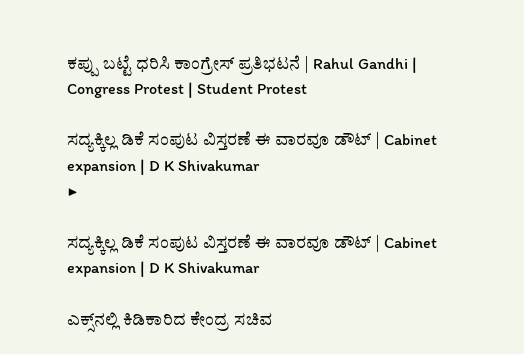ಕಪ್ಪು ಬಟ್ಟೆ ಧರಿಸಿ ಕಾಂಗ್ರೇಸ್‌ ಪ್ರತಿಭಟನೆ | Rahul Gandhi | Congress Protest | Student Protest

ಸದ್ಯಕ್ಕಿಲ್ಲ ಡಿಕೆ ಸಂಪುಟ ವಿಸ್ತರಣೆ ಈ ವಾರವೂ ಡೌಟ್‌ | Cabinet expansion | D K Shivakumar
▶

ಸದ್ಯಕ್ಕಿಲ್ಲ ಡಿಕೆ ಸಂಪುಟ ವಿಸ್ತರಣೆ ಈ ವಾರವೂ ಡೌಟ್‌ | Cabinet expansion | D K Shivakumar

ಎಕ್ಸ್‌ನಲ್ಲಿ ಕಿಡಿಕಾರಿದ ಕೇಂದ್ರ ಸಚಿವ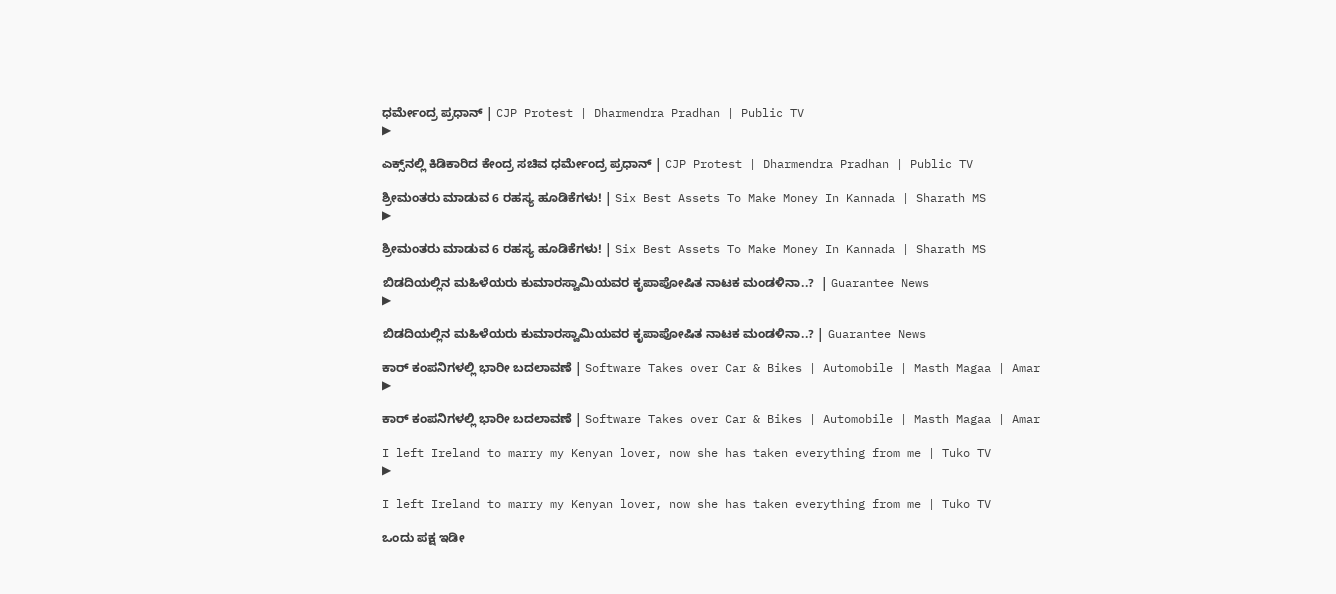ಧರ್ಮೇಂದ್ರ ಪ್ರಧಾನ್‌ | CJP Protest | Dharmendra Pradhan | Public TV
▶

ಎಕ್ಸ್‌ನಲ್ಲಿ ಕಿಡಿಕಾರಿದ ಕೇಂದ್ರ ಸಚಿವ ಧರ್ಮೇಂದ್ರ ಪ್ರಧಾನ್‌ | CJP Protest | Dharmendra Pradhan | Public TV

ಶ್ರೀಮಂತರು ಮಾಡುವ 6 ರಹಸ್ಯ ಹೂಡಿಕೆಗಳು! | Six Best Assets To Make Money In Kannada | Sharath MS
▶

ಶ್ರೀಮಂತರು ಮಾಡುವ 6 ರಹಸ್ಯ ಹೂಡಿಕೆಗಳು! | Six Best Assets To Make Money In Kannada | Sharath MS

ಬಿಡದಿಯಲ್ಲಿನ ಮಹಿಳೆಯರು ಕುಮಾರಸ್ವಾಮಿಯವರ ಕೃಪಾಪೋಷಿತ ನಾಟಕ ಮಂಡಳಿನಾ..?  | Guarantee News
▶

ಬಿಡದಿಯಲ್ಲಿನ ಮಹಿಳೆಯರು ಕುಮಾರಸ್ವಾಮಿಯವರ ಕೃಪಾಪೋಷಿತ ನಾಟಕ ಮಂಡಳಿನಾ..? | Guarantee News

ಕಾರ್‌ ಕಂಪನಿಗಳಲ್ಲಿ ಭಾರೀ ಬದಲಾವಣೆ | Software Takes over Car & Bikes | Automobile | Masth Magaa | Amar
▶

ಕಾರ್‌ ಕಂಪನಿಗಳಲ್ಲಿ ಭಾರೀ ಬದಲಾವಣೆ | Software Takes over Car & Bikes | Automobile | Masth Magaa | Amar

I left Ireland to marry my Kenyan lover, now she has taken everything from me | Tuko TV
▶

I left Ireland to marry my Kenyan lover, now she has taken everything from me | Tuko TV

ಒಂದು ಪಕ್ಷ ಇಡೀ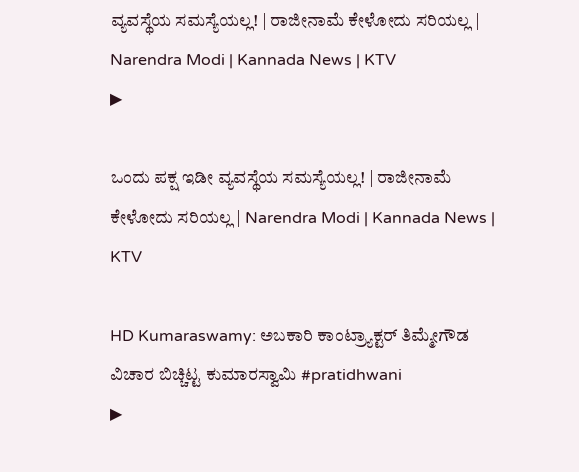ವ್ಯವಸ್ಥೆಯ ಸಮಸ್ಯೆಯಲ್ಲ! | ರಾಜೀನಾಮೆ ಕೇಳೋದು ಸರಿಯಲ್ಲ | Narendra Modi | Kannada News | KTV
▶

ಒಂದು ಪಕ್ಷ ಇಡೀ ವ್ಯವಸ್ಥೆಯ ಸಮಸ್ಯೆಯಲ್ಲ! | ರಾಜೀನಾಮೆ ಕೇಳೋದು ಸರಿಯಲ್ಲ | Narendra Modi | Kannada News | KTV

HD Kumaraswamy: ಅಬಕಾರಿ ಕಾಂಟ್ರ್ಯಾಕ್ಟರ್ ತಿಮ್ಮೇಗೌಡ ವಿಚಾರ ಬಿಚ್ಚಿಟ್ಟ ಕುಮಾರಸ್ವಾಮಿ #pratidhwani
▶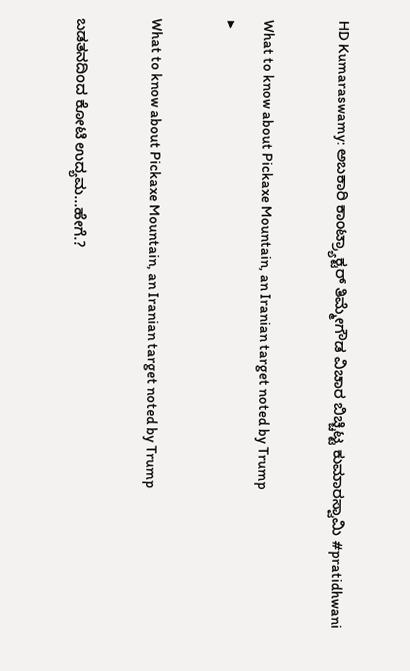HD Kumaraswamy: ಅಬಕಾರಿ ಕಾಂಟ್ರ್ಯಾಕ್ಟರ್ ತಿಮ್ಮೇಗೌಡ ವಿಚಾರ ಬಿಚ್ಚಿಟ್ಟ ಕುಮಾರಸ್ವಾಮಿ #pratidhwani

What to know about Pickaxe Mountain, an Iranian target noted by Trump
▶

What to know about Pickaxe Mountain, an Iranian target noted by Trump

ಬಡತನದಿಂದ ಕೋಟಿ ಉದ್ಯಮ…ಹೇಗೆ.?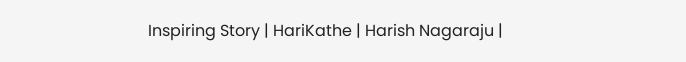Inspiring Story | HariKathe | Harish Nagaraju |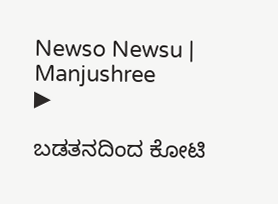Newso Newsu | Manjushree
▶

ಬಡತನದಿಂದ ಕೋಟಿ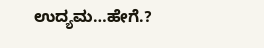ಉದ್ಯಮ…ಹೇಗೆ.?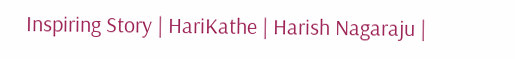Inspiring Story | HariKathe | Harish Nagaraju |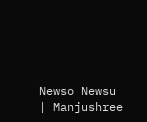Newso Newsu | Manjushree